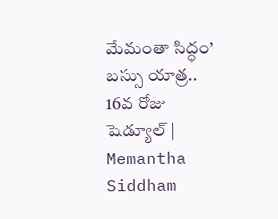మేమంతా సిద్ధం’ బస్సు యాత్ర.. 16వ రోజు షెడ్యూల్‌ | Memantha Siddham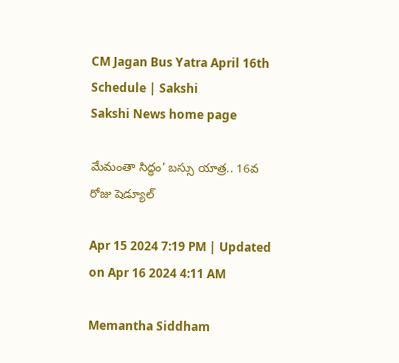CM Jagan Bus Yatra April 16th Schedule | Sakshi
Sakshi News home page

మేమంతా సిద్ధం’ బస్సు యాత్ర.. 16వ రోజు షెడ్యూల్‌

Apr 15 2024 7:19 PM | Updated on Apr 16 2024 4:11 AM

Memantha Siddham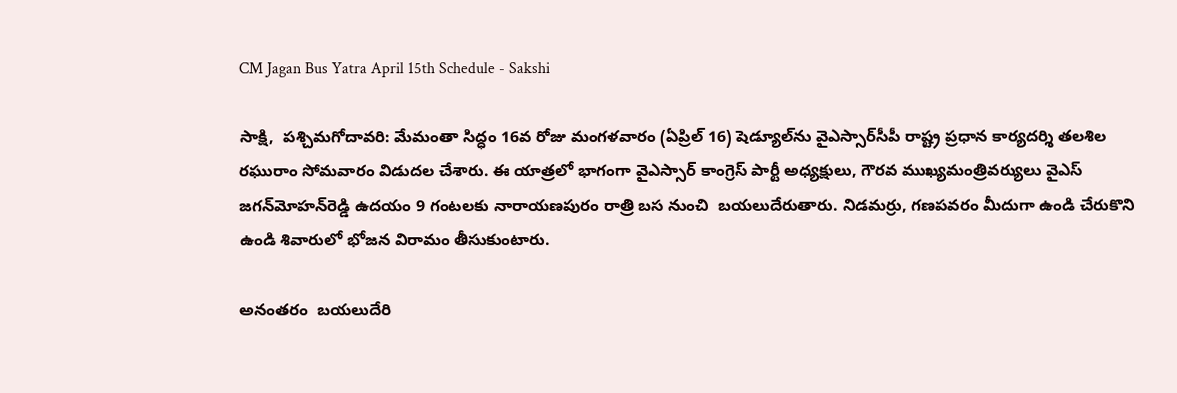CM Jagan Bus Yatra April 15th Schedule - Sakshi

సాక్షి,  పశ్చిమగోదావరి: మేమంతా సిద్ధం 16వ రోజు మంగళవారం (ఏప్రిల్ 16) షెడ్యూల్‌ను వైఎస్సార్‌సీపీ రాష్ట్ర ప్రధాన కార్యదర్శి తలశిల రఘురాం సోమవారం విడుదల చేశారు. ఈ యాత్రలో భాగంగా వైఎస్సార్ కాంగ్రెస్ పార్టీ అధ్యక్షులు, గౌరవ ముఖ్యమంత్రివర్యులు వైఎస్‌ జగన్‌మోహన్‌రెడ్డి ఉదయం 9 గంటలకు నారాయణపురం రాత్రి బస నుంచి  బయలుదేరుతారు. నిడమర్రు, గణపవరం మీదుగా ఉండి చేరుకొని ఉండి శివారులో భోజన విరామం తీసుకుంటారు.

అనంతరం  బయలుదేరి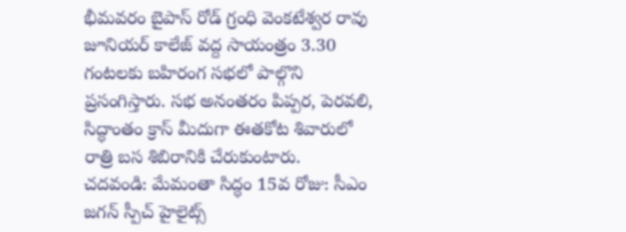భీమవరం బైపాస్ రోడ్ గ్రంధి వెంకటేశ్వర రావు జూనియర్ కాలేజ్ వద్ద సాయంత్రం 3.30 గంటలకు బహిరంగ సభలో పాల్గొని ప్రసంగిస్తారు. సభ అనంతరం పిప్పర, పెరవలి, సిద్ధాంతం క్రాస్ మీదుగా ఈతకోట శివారులో రాత్రి బస శిబిరానికి చేరుకుంటారు.
చదవండి: మేమంతా సిద్ధం 15వ రోజు: సీఎం జగన్‌ స్పీచ్‌ హైలైట్స్‌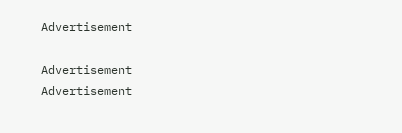Advertisement

Advertisement
Advertisement